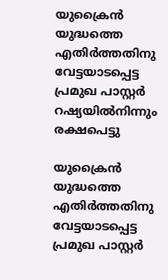യുക്രൈന്‍ യുദ്ധത്തെ എതിര്‍ത്തതിനു വേട്ടയാടപ്പെട്ട പ്രമുഖ പാസ്റ്റര്‍ റഷ്യയില്‍നിന്നും രക്ഷപെട്ടു

യുക്രൈന്‍ യുദ്ധത്തെ എതിര്‍ത്തതിനു വേട്ടയാടപ്പെട്ട പ്രമുഖ പാസ്റ്റര്‍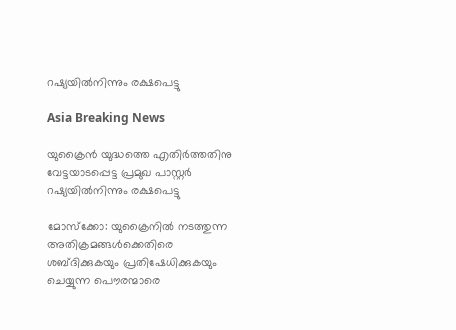റഷ്യയില്‍നിന്നും രക്ഷപെട്ടു

Asia Breaking News

യുക്രൈന്‍ യുദ്ധത്തെ എതിര്‍ത്തതിനു വേട്ടയാടപ്പെട്ട പ്രമുഖ പാസ്റ്റര്‍ റഷ്യയില്‍നിന്നും രക്ഷപെട്ടു

മോസ്ക്കോ: യുക്രൈനില്‍ നടത്തുന്ന അതിക്രമങ്ങള്‍ക്കെതിരെ ശബ്ദിക്കുകയും പ്രതിഷേധിക്കുകയും ചെയ്യുന്ന പൌരന്മാരെ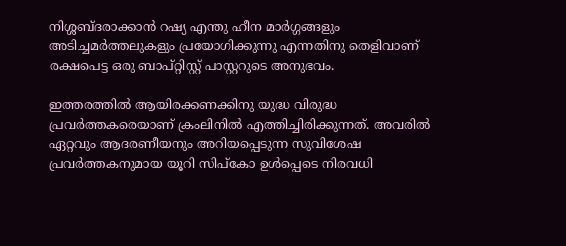നിശ്ശബ്ദരാക്കാന്‍ റഷ്യ എന്തു ഹീന മാര്‍ഗ്ഗങ്ങളും അടിച്ചമര്‍ത്തലുകളും പ്രയോഗിക്കുന്നു എന്നതിനു തെളിവാണ് രക്ഷപെട്ട ഒരു ബാപ്റ്റിസ്റ്റ് പാസ്റ്ററുടെ അനുഭവം.

ഇത്തരത്തില്‍ ആയിരക്കണക്കിനു യുദ്ധ വിരുദ്ധ പ്രവര്‍ത്തകരെയാണ് ക്രംലിനില്‍ എത്തിച്ചിരിക്കുന്നത്. അവരില്‍ ഏറ്റവും ആദരണീയനും അറിയപ്പെടുന്ന സുവിശേഷ പ്രവര്‍ത്തകനുമായ യൂറി സിപ്കോ ഉള്‍പ്പെടെ നിരവധി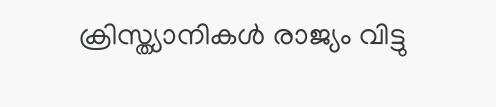ക്രിസ്ത്യാനികള്‍ രാജ്യം വിട്ടു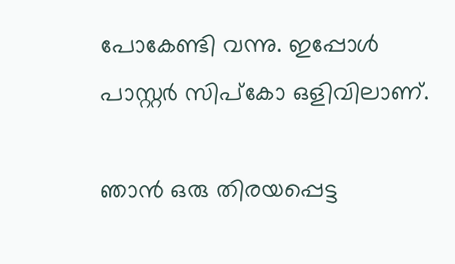പോകേണ്ടി വന്നു. ഇപ്പോള്‍ പാസ്റ്റര്‍ സിപ്കോ ഒളിവിലാണ്.

ഞാന്‍ ഒരു തിരയപ്പെട്ട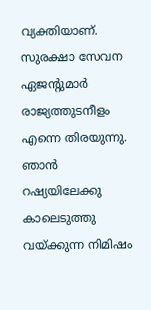വ്യക്തിയാണ്. സുരക്ഷാ സേവന ഏജന്റുമാര്‍ രാജ്യത്തുടനീളം എന്നെ തിരയുന്നു. ഞാന്‍ റഷ്യയിലേക്കു കാലെടുത്തു വയ്ക്കുന്ന നിമിഷം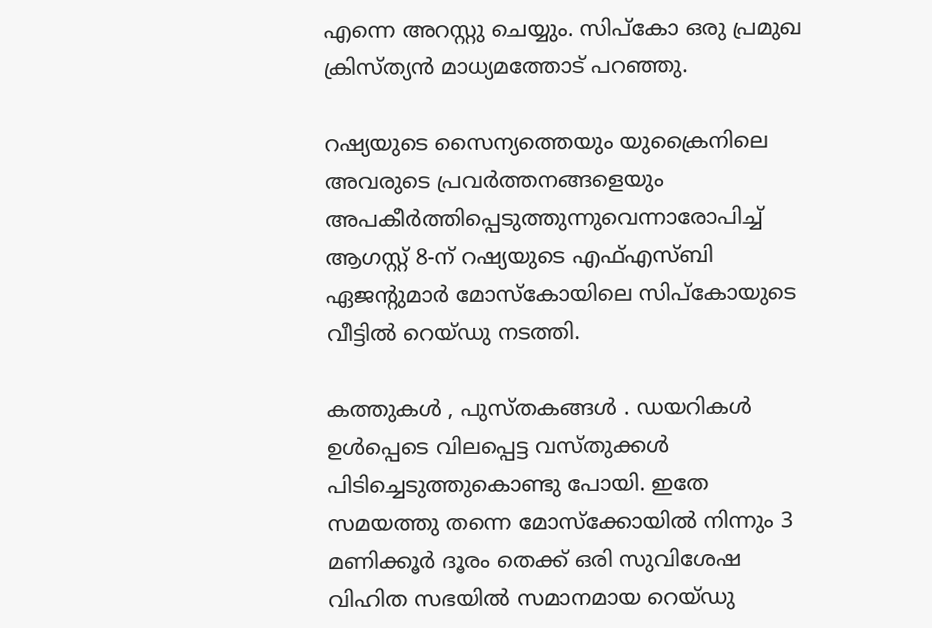എന്നെ അറസ്റ്റു ചെയ്യും. സിപ്കോ ഒരു പ്രമുഖ ക്രിസ്ത്യന്‍ മാധ്യമത്തോട് പറഞ്ഞു.

റഷ്യയുടെ സൈന്യത്തെയും യുക്രൈനിലെ അവരുടെ പ്രവര്‍ത്തനങ്ങളെയും അപകീര്‍ത്തിപ്പെടുത്തുന്നുവെന്നാരോപിച്ച് ആഗസ്റ്റ് 8-ന് റഷ്യയുടെ എഫ്എസ്ബി ഏജന്റുമാര്‍ മോസ്കോയിലെ സിപ്കോയുടെ വീട്ടില്‍ റെയ്ഡു നടത്തി.

കത്തുകള്‍ ‍, പുസ്തകങ്ങള്‍ ‍. ഡയറികള്‍ ഉള്‍പ്പെടെ വിലപ്പെട്ട വസ്തുക്കള്‍ പിടിച്ചെടുത്തുകൊണ്ടു പോയി. ഇതേ സമയത്തു തന്നെ മോസ്ക്കോയില്‍ നിന്നും 3 മണിക്കൂര്‍ ദൂരം തെക്ക് ഒരി സുവിശേഷ വിഹിത സഭയില്‍ സമാനമായ റെയ്ഡു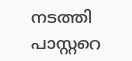നടത്തി പാസ്റ്ററെ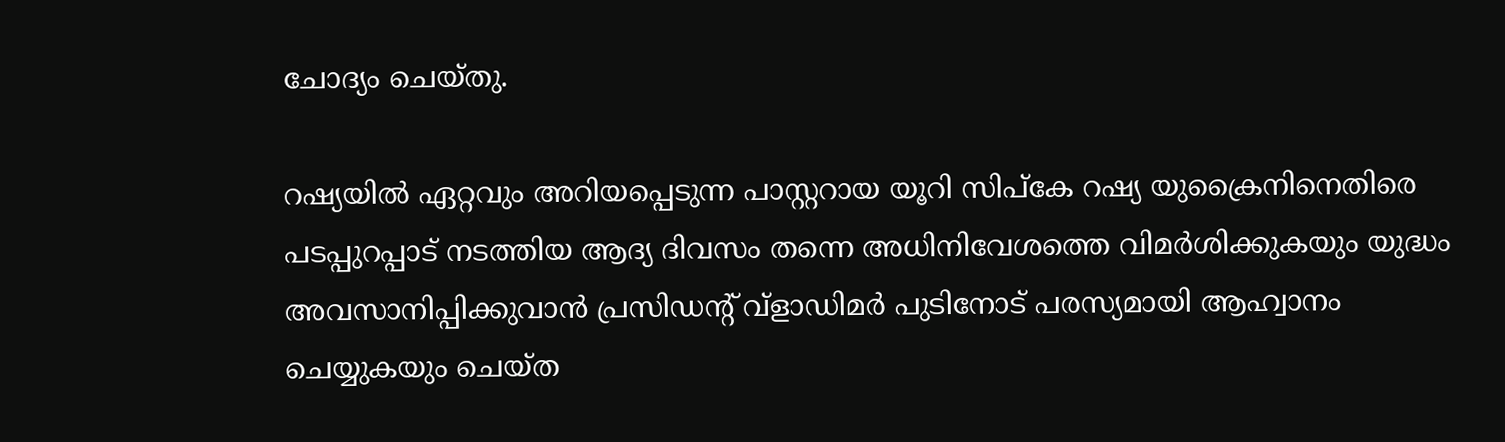ചോദ്യം ചെയ്തു.

റഷ്യയില്‍ ഏറ്റവും അറിയപ്പെടുന്ന പാസ്റ്ററായ യൂറി സിപ്കേ റഷ്യ യുക്രൈനിനെതിരെ പടപ്പുറപ്പാട് നടത്തിയ ആദ്യ ദിവസം തന്നെ അധിനിവേശത്തെ വിമര്‍ശിക്കുകയും യുദ്ധം അവസാനിപ്പിക്കുവാന്‍ പ്രസിഡന്റ് വ്ളാഡിമര്‍ പുടിനോട് പരസ്യമായി ആഹ്വാനം ചെയ്യുകയും ചെയ്ത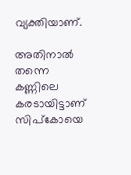വ്യക്തിയാണ്.

അതിനാല്‍ തന്നെ കണ്ണിലെ കരടായിട്ടാണ് സിപ്കോയെ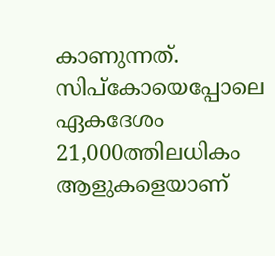കാണുന്നത്. സിപ്കോയെപ്പോലെ ഏകദേശം 21,000ത്തിലധികം ആളുകളെയാണ്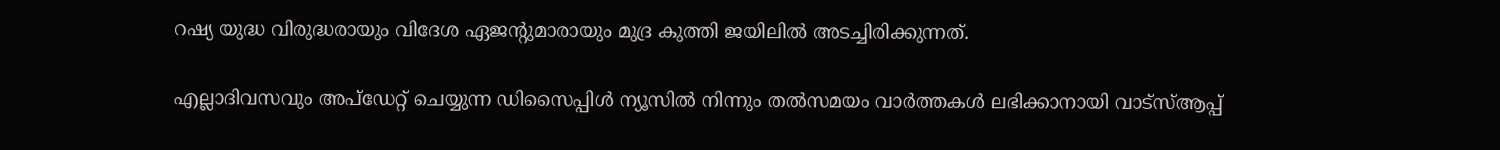റഷ്യ യുദ്ധ വിരുദ്ധരായും വിദേശ ഏജന്റുമാരായും മുദ്ര കുത്തി ജയിലില്‍ അടച്ചിരിക്കുന്നത്.

എല്ലാദിവസവും അപ്ഡേറ്റ് ചെയ്യുന്ന ഡിസൈപ്പിൾ ന്യൂസിൽ നിന്നും തൽസമയം വാർത്തകൾ ലഭിക്കാനായി വാട്സ്ആപ്പ്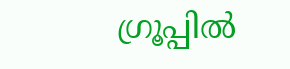ഗ്രൂപ്പിൽ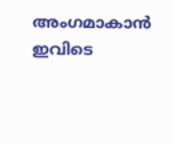അംഗമാകാൻ ഇവിടെ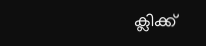ക്ലിക്ക്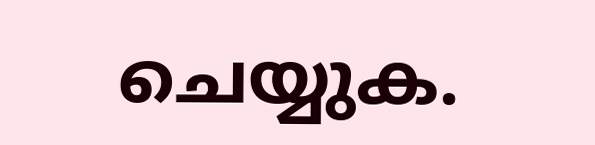ചെയ്യുക.